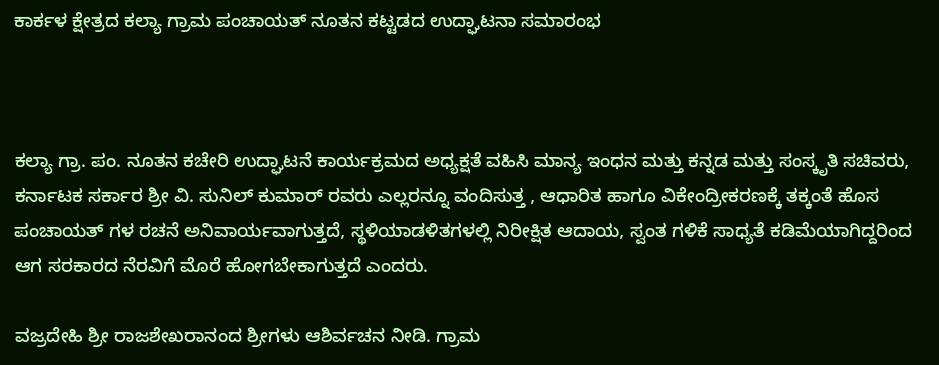ಕಾರ್ಕಳ ಕ್ಷೇತ್ರದ ಕಲ್ಯಾ ಗ್ರಾಮ ಪಂಚಾಯತ್ ನೂತನ ಕಟ್ಟಡದ ಉದ್ಘಾಟನಾ ಸಮಾರಂಭ



ಕಲ್ಯಾ ಗ್ರಾ. ಪಂ. ನೂತನ ಕಚೇರಿ ಉದ್ಘಾಟನೆ ಕಾರ್ಯಕ್ರಮದ ಅಧ್ಯಕ್ಷತೆ ವಹಿಸಿ ಮಾನ್ಯ ಇಂಧನ ಮತ್ತು ಕನ್ನಡ ಮತ್ತು ಸಂಸ್ಕೃತಿ ಸಚಿವರು, ಕರ್ನಾಟಕ ಸರ್ಕಾರ ಶ್ರೀ ವಿ. ಸುನಿಲ್ ಕುಮಾರ್ ರವರು ಎಲ್ಲರನ್ನೂ ವಂದಿಸುತ್ತ , ಆಧಾರಿತ ಹಾಗೂ ವಿಕೇಂದ್ರೀಕರಣಕ್ಕೆ ತಕ್ಕಂತೆ ಹೊಸ ಪಂಚಾಯತ್ ಗಳ ರಚನೆ ಅನಿವಾರ್ಯವಾಗುತ್ತದೆ, ಸ್ಥಳಿಯಾಡಳಿತಗಳಲ್ಲಿ ನಿರೀಕ್ಷಿತ ಆದಾಯ, ಸ್ವಂತ ಗಳಿಕೆ ಸಾಧ್ಯತೆ ಕಡಿಮೆಯಾಗಿದ್ದರಿಂದ ಆಗ ಸರಕಾರದ ನೆರವಿಗೆ ಮೊರೆ ಹೋಗಬೇಕಾಗುತ್ತದೆ ಎಂದರು.

ವಜ್ರದೇಹಿ ಶ್ರೀ ರಾಜಶೇಖರಾನಂದ ಶ್ರೀಗಳು ಆಶಿರ್ವಚನ ನೀಡಿ. ಗ್ರಾಮ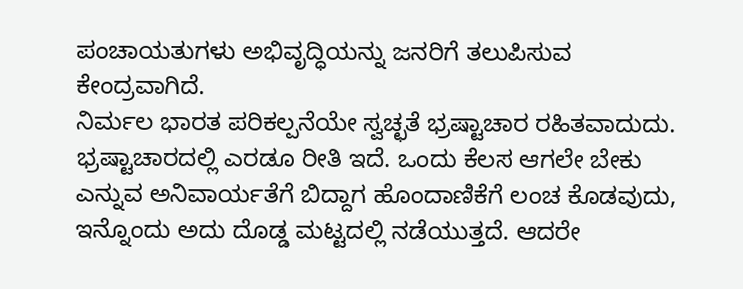ಪಂಚಾಯತುಗಳು ಅಭಿವೃದ್ಧಿಯನ್ನು ಜನರಿಗೆ ತಲುಪಿಸುವ ಕೇಂದ್ರವಾಗಿದೆ.
ನಿರ್ಮಲ ಭಾರತ ಪರಿಕಲ್ಪನೆಯೇ ಸ್ವಚ್ಛತೆ ಭ್ರಷ್ಟಾಚಾರ ರಹಿತವಾದುದು. ಭ್ರಷ್ಟಾಚಾರದಲ್ಲಿ ಎರಡೂ ರೀತಿ ಇದೆ. ಒಂದು ಕೆಲಸ ಆಗಲೇ ಬೇಕು ಎನ್ನುವ ಅನಿವಾರ್ಯತೆಗೆ ಬಿದ್ದಾಗ ಹೊಂದಾಣಿಕೆಗೆ ಲಂಚ ಕೊಡವುದು, ಇನ್ನೊಂದು ಅದು ದೊಡ್ಡ ಮಟ್ಟದಲ್ಲಿ ನಡೆಯುತ್ತದೆ. ಆದರೇ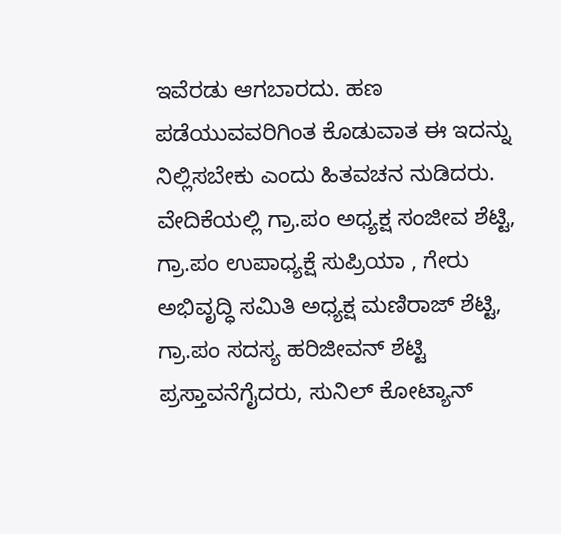ಇವೆರಡು ಆಗಬಾರದು. ಹಣ ಪಡೆಯುವವರಿಗಿಂತ ಕೊಡುವಾತ ಈ ಇದನ್ನು ನಿಲ್ಲಿಸಬೇಕು ಎಂದು ಹಿತವಚನ ನುಡಿದರು.
ವೇದಿಕೆಯಲ್ಲಿ ಗ್ರಾ.ಪಂ ಅಧ್ಯಕ್ಷ ಸಂಜೀವ ಶೆಟ್ಟಿ, ಗ್ರಾ.ಪಂ ಉಪಾಧ್ಯಕ್ಷೆ ಸುಪ್ರಿಯಾ , ಗೇರು ಅಭಿವೃದ್ಧಿ ಸಮಿತಿ ಅಧ್ಯಕ್ಷ ಮಣಿರಾಜ್ ಶೆಟ್ಟಿ, ಗ್ರಾ.ಪಂ ಸದಸ್ಯ ಹರಿಜೀವನ್ ಶೆಟ್ಟಿ ಪ್ರಸ್ತಾವನೆಗೈದರು, ಸುನಿಲ್ ಕೋಟ್ಯಾನ್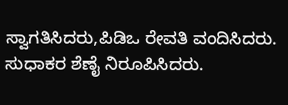ಸ್ವಾಗತಿಸಿದರು,ಪಿಡಿಒ ರೇವತಿ ವಂದಿಸಿದರು. ಸುಧಾಕರ ಶೆಣೈ ನಿರೂಪಿಸಿದರು.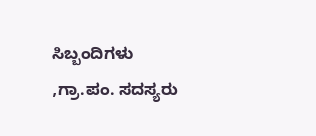ಸಿಬ್ಬಂದಿಗಳು ,ಗ್ರಾ.ಪಂ. ಸದಸ್ಯರು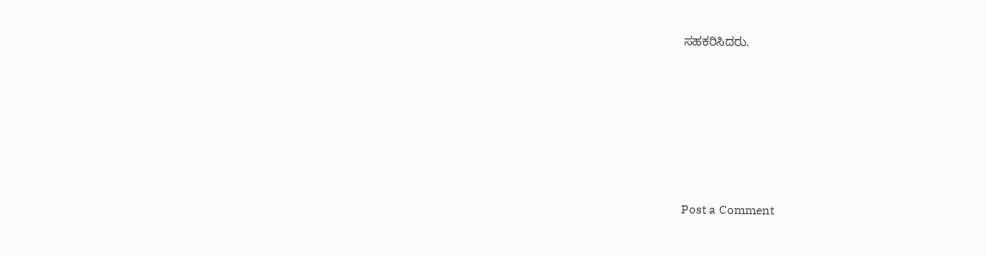ಸಹಕರಿಸಿದರು.









Post a Comment